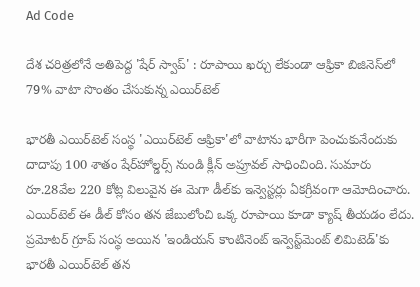Ad Code

దేశ చరిత్రలోనే అతిపెద్ద 'షేర్ స్వాప్' : రూపాయి ఖర్చు లేకుండా ఆఫ్రికా బిజినెస్‌లో 79% వాటా సొంతం చేసుకున్న ఎయిర్‌టెల్

భారతీ ఎయిర్‌టెల్ సంస్థ 'ఎయిర్‌టెల్ ఆఫ్రికా'లో వాటాను భారీగా పెంచుకునేందుకు దాదాపు 100 శాతం షేర్‌హోల్డర్స్ నుండి క్లీన్ అప్రూవల్ సాధించింది. సుమారు రూ.28వేల 220 కోట్ల విలువైన ఈ మెగా డీల్‌కు ఇన్వెస్టర్లు ఏకగ్రీవంగా ఆమోదించారు. ఎయిర్‌టెల్ ఈ డీల్ కోసం తన జేబులోంచి ఒక్క రూపాయి కూడా క్యాష్ తీయడం లేదు. ప్రమోటర్ గ్రూప్ సంస్థ అయిన 'ఇండియన్ కాంటినెంట్ ఇన్వెస్ట్‌మెంట్ లిమిటెడ్'కు భారతీ ఎయిర్‌టెల్ తన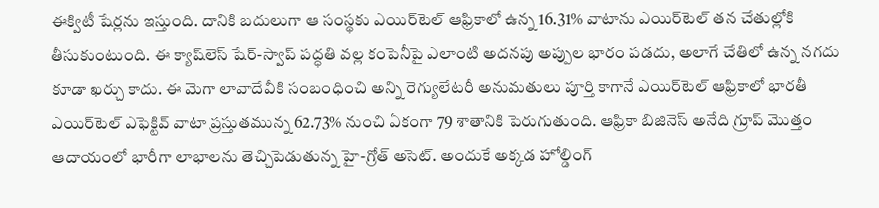ఈక్విటీ షేర్లను ఇస్తుంది. దానికి బదులుగా ఆ సంస్థకు ఎయిర్‌టెల్ ఆఫ్రికాలో ఉన్న 16.31% వాటాను ఎయిర్‌టెల్ తన చేతుల్లోకి తీసుకుంటుంది. ఈ క్యాష్‌లెస్ షేర్-స్వాప్ పద్ధతి వల్ల కంపెనీపై ఎలాంటి అదనపు అప్పుల భారం పడదు, అలాగే చేతిలో ఉన్న నగదు కూడా ఖర్చు కాదు. ఈ మెగా లావాదేవీకి సంబంధించి అన్ని రెగ్యులేటరీ అనుమతులు పూర్తి కాగానే ఎయిర్‌టెల్ ఆఫ్రికాలో భారతీ ఎయిర్‌టెల్ ఎఫెక్టివ్ వాటా ప్రస్తుతమున్న 62.73% నుంచి ఏకంగా 79 శాతానికి పెరుగుతుంది. ఆఫ్రికా బిజినెస్ అనేది గ్రూప్ మొత్తం ఆదాయంలో భారీగా లాభాలను తెచ్చిపెడుతున్న హై-గ్రోత్ అసెట్. అందుకే అక్కడ హోల్డింగ్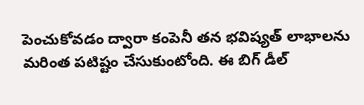పెంచుకోవడం ద్వారా కంపెనీ తన భవిష్యత్ లాభాలను మరింత పటిష్టం చేసుకుంటోంది. ఈ బిగ్ డీల్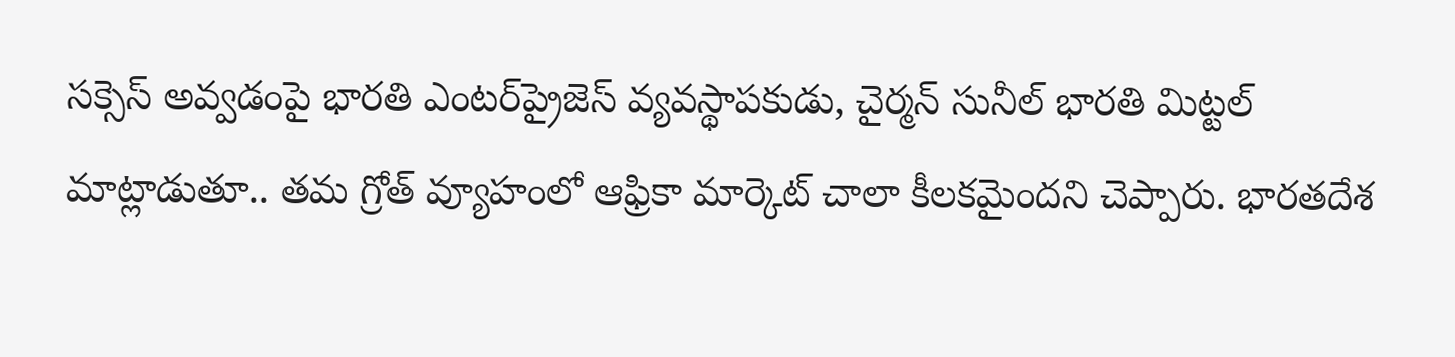సక్సెస్ అవ్వడంపై భారతి ఎంటర్‌ప్రైజెస్ వ్యవస్థాపకుడు, చైర్మన్ సునీల్ భారతి మిట్టల్ మాట్లాడుతూ.. తమ గ్రోత్ వ్యూహంలో ఆఫ్రికా మార్కెట్ చాలా కీలకమైందని చెప్పారు. భారతదేశ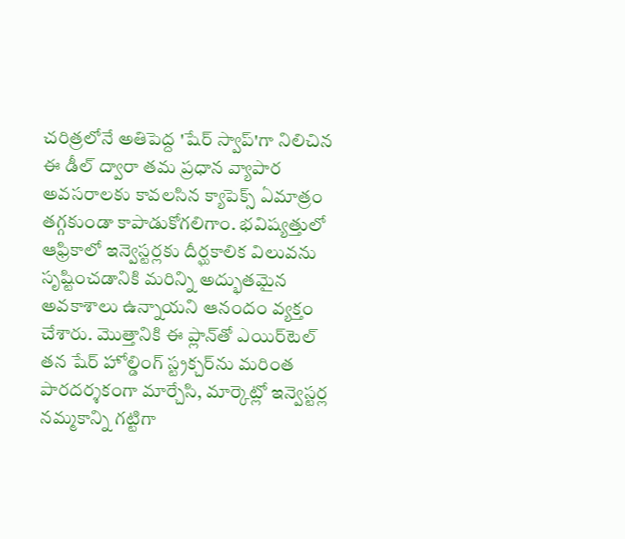చరిత్రలోనే అతిపెద్ద 'షేర్ స్వాప్'గా నిలిచిన ఈ డీల్ ద్వారా తమ ప్రధాన వ్యాపార అవసరాలకు కావలసిన క్యాపెక్స్ ఏమాత్రం తగ్గకుండా కాపాడుకోగలిగాం. భవిష్యత్తులో ఆఫ్రికాలో ఇన్వెస్టర్లకు దీర్ఘకాలిక విలువను సృష్టించడానికి మరిన్ని అద్భుతమైన అవకాశాలు ఉన్నాయని ఆనందం వ్యక్తం చేశారు. మొత్తానికి ఈ ప్లాన్‌తో ఎయిర్‌టెల్ తన షేర్ హోల్డింగ్ స్ట్రక్చర్‌ను మరింత పారదర్శకంగా మార్చేసి, మార్కెట్లో ఇన్వెస్టర్ల నమ్మకాన్ని గట్టిగా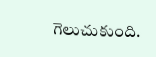గెలుచుకుంది.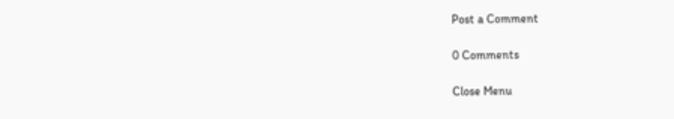Post a Comment

0 Comments

Close Menu